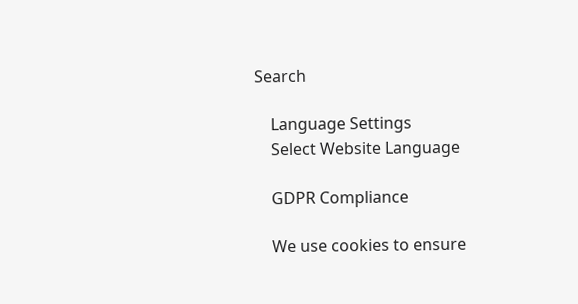Search

    Language Settings
    Select Website Language

    GDPR Compliance

    We use cookies to ensure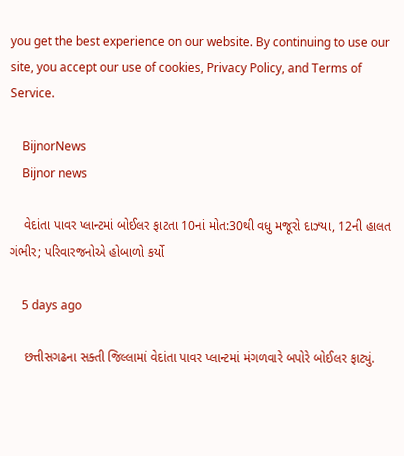you get the best experience on our website. By continuing to use our site, you accept our use of cookies, Privacy Policy, and Terms of Service.

    BijnorNews
    Bijnor news

    વેદાંતા પાવર પ્લાન્ટમાં બોઈલર ફાટતા 10નાં મોત:30થી વધુ મજૂરો દાઝ્યા, 12ની હાલત ગંભીર; પરિવારજનોએ હોબાળો કર્યો

    5 days ago

    છત્તીસગઢના સક્તી જિલ્લામાં વેદાંતા પાવર પ્લાન્ટમાં મંગળવારે બપોરે બોઈલર ફાટ્યું.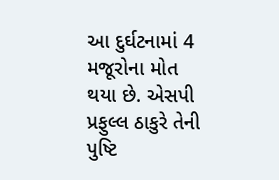આ દુર્ઘટનામાં 4 મજૂરોના મોત થયા છે. એસપી પ્રફુલ્લ ઠાકુરે તેની પુષ્ટિ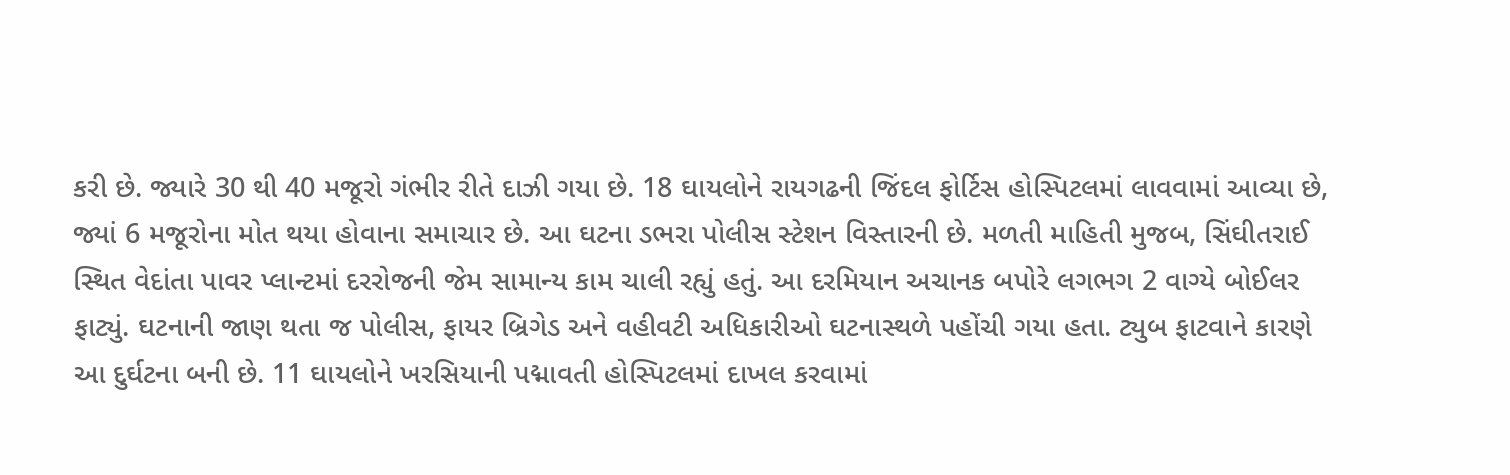કરી છે. જ્યારે 30 થી 40 મજૂરો ગંભીર રીતે દાઝી ગયા છે. 18 ઘાયલોને રાયગઢની જિંદલ ફોર્ટિસ હોસ્પિટલમાં લાવવામાં આવ્યા છે, જ્યાં 6 મજૂરોના મોત થયા હોવાના સમાચાર છે. આ ઘટના ડભરા પોલીસ સ્ટેશન વિસ્તારની છે. મળતી માહિતી મુજબ, સિંઘીતરાઈ સ્થિત વેદાંતા પાવર પ્લાન્ટમાં દરરોજની જેમ સામાન્ય કામ ચાલી રહ્યું હતું. આ દરમિયાન અચાનક બપોરે લગભગ 2 વાગ્યે બોઈલર ફાટ્યું. ઘટનાની જાણ થતા જ પોલીસ, ફાયર બ્રિગેડ અને વહીવટી અધિકારીઓ ઘટનાસ્થળે પહોંચી ગયા હતા. ટ્યુબ ફાટવાને કારણે આ દુર્ઘટના બની છે. 11 ઘાયલોને ખરસિયાની પદ્માવતી હોસ્પિટલમાં દાખલ કરવામાં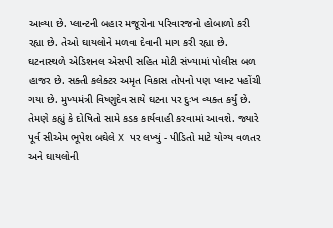આવ્યા છે. પ્લાન્ટની બહાર મજૂરોના પરિવારજનો હોબાળો કરી રહ્યા છે. તેઓ ઘાયલોને મળવા દેવાની માગ કરી રહ્યા છે. ઘટનાસ્થળે એડિશનલ એસપી સહિત મોટી સંખ્યામાં પોલીસ બળ હાજર છે. સક્તી કલેક્ટર અમૃત વિકાસ તોપનો પણ પ્લાન્ટ પહોંચી ગયા છે. મુખ્યમંત્રી વિષ્ણુદેવ સાયે ઘટના પર દુઃખ વ્યક્ત કર્યું છે. તેમણે કહ્યું કે દોષિતો સામે કડક કાર્યવાહી કરવામાં આવશે. જ્યારે પૂર્વ સીએમ ભૂપેશ બઘેલે X પર લખ્યું - પીડિતો માટે યોગ્ય વળતર અને ઘાયલોની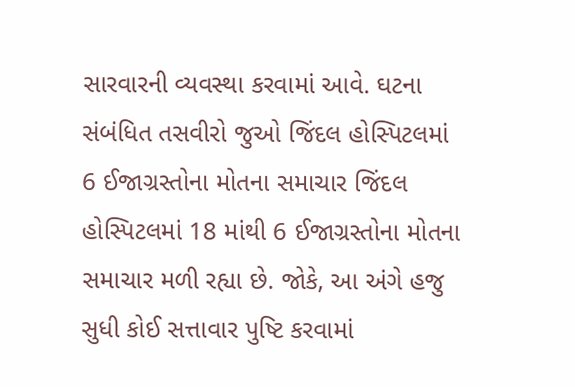સારવારની વ્યવસ્થા કરવામાં આવે. ઘટના સંબંધિત તસવીરો જુઓ જિંદલ હોસ્પિટલમાં 6 ઈજાગ્રસ્તોના મોતના સમાચાર જિંદલ હોસ્પિટલમાં 18 માંથી 6 ઈજાગ્રસ્તોના મોતના સમાચાર મળી રહ્યા છે. જોકે, આ અંગે હજુ સુધી કોઈ સત્તાવાર પુષ્ટિ કરવામાં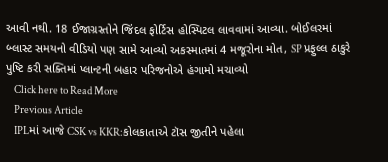આવી નથી. 18 ઈજાગ્રસ્તોને જિંદલ ફોર્ટિસ હોસ્પિટલ લાવવામાં આવ્યા. બોઈલરમાં બ્લાસ્ટ સમયનો વીડિયો પણ સામે આવ્યો અકસ્માતમાં 4 મજૂરોના મોત, SP પ્રફુલ્લ ઠાકુરે પુષ્ટિ કરી સક્તિમાં પ્લાન્ટની બહાર પરિજનોએ હંગામો મચાવ્યો
    Click here to Read More
    Previous Article
    IPLમાં આજે CSK vs KKR:કોલકાતાએ ટૉસ જીતીને પહેલા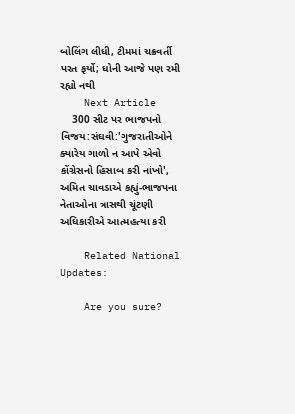બોલિંગ લીધી, ટીમમાં ચક્રવર્તી પરત ફર્યો; ધોની આજે પણ રમી રહ્યો નથી
    Next Article
    300 સીટ પર ભાજપનો વિજય:સંઘવી:'ગુજરાતીઓને ક્યારેય ગાળો ન આપે એવો કોંગ્રેસનો હિસાબ કરી નાંખો', અમિત ચાવડાએ કહ્યું-ભાજપના નેતાઓના ત્રાસથી ચૂંટણી અધિકારીએ આત્મહત્યા કરી

    Related National Updates:

    Are you sure?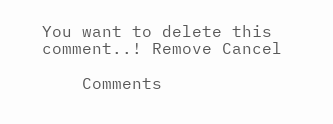You want to delete this comment..! Remove Cancel

    Comments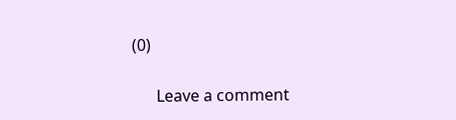(0)

      Leave a comment